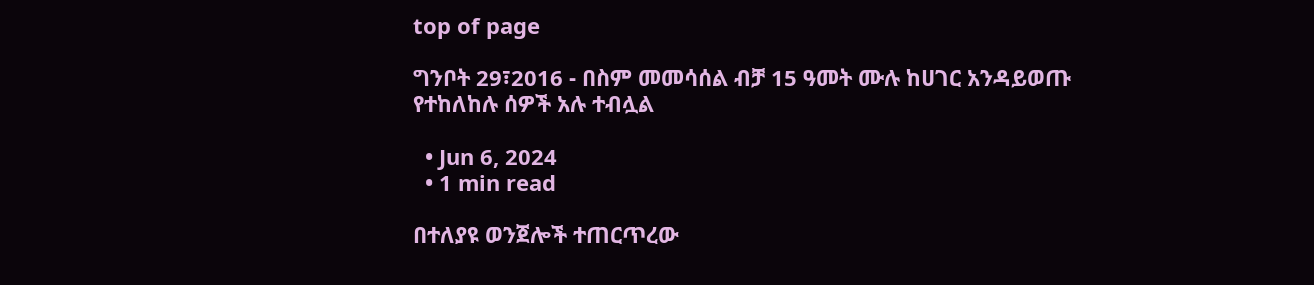top of page

ግንቦት 29፣2016 - በስም መመሳሰል ብቻ 15 ዓመት ሙሉ ከሀገር አንዳይወጡ የተከለከሉ ሰዎች አሉ ተብሏል

  • Jun 6, 2024
  • 1 min read

በተለያዩ ወንጀሎች ተጠርጥረው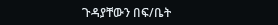ጉዳያቸውን በፍ/ቤት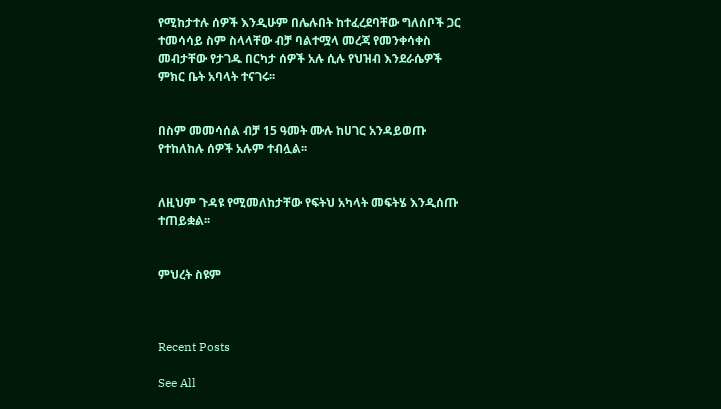የሚከታተሉ ሰዎች እንዲሁም በሌሉበት ከተፈረደባቸው ግለሰቦች ጋር ተመሳሳይ ስም ስላላቸው ብቻ ባልተሟላ መረጃ የመንቀሳቀስ መብታቸው የታገዱ በርካታ ሰዎች አሉ ሲሉ የህዝብ እንደራሴዎች ምክር ቤት አባላት ተናገሩ፡፡


በስም መመሳሰል ብቻ 15 ዓመት ሙሉ ከሀገር አንዳይወጡ የተከለከሉ ሰዎች አሉም ተብሏል፡፡


ለዚህም ጉዳዩ የሚመለከታቸው የፍትህ አካላት መፍትሄ እንዲሰጡ ተጠይቋል፡፡


ምህረት ስዩም



Recent Posts

See All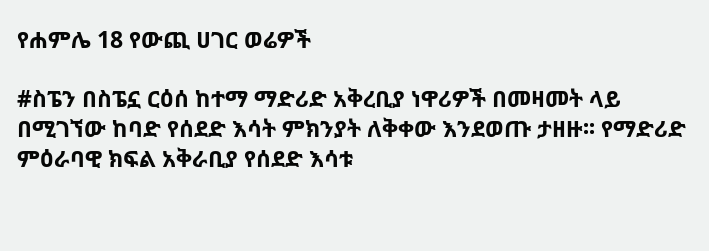የሐምሌ 18 የውጪ ሀገር ወሬዎች

#ስፔን በስፔኗ ርዕሰ ከተማ ማድሪድ አቅረቢያ ነዋሪዎች በመዛመት ላይ በሚገኘው ከባድ የሰደድ እሳት ምክንያት ለቅቀው እንደወጡ ታዘዙ፡፡ የማድሪድ ምዕራባዊ ክፍል አቅራቢያ የሰደድ እሳቱ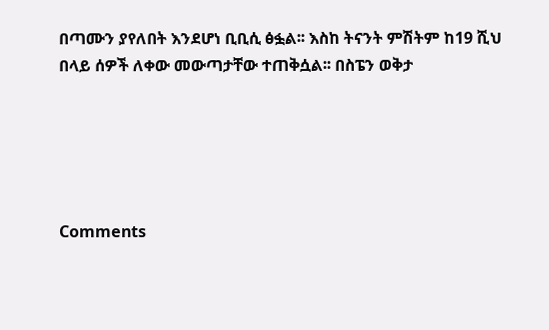በጣሙን ያየለበት እንደሆነ ቢቢሲ ፅፏል፡፡ እስከ ትናንት ምሽትም ከ19 ሺህ በላይ ሰዎች ለቀው መውጣታቸው ተጠቅሷል፡፡ በስፔን ወቅታ





Comments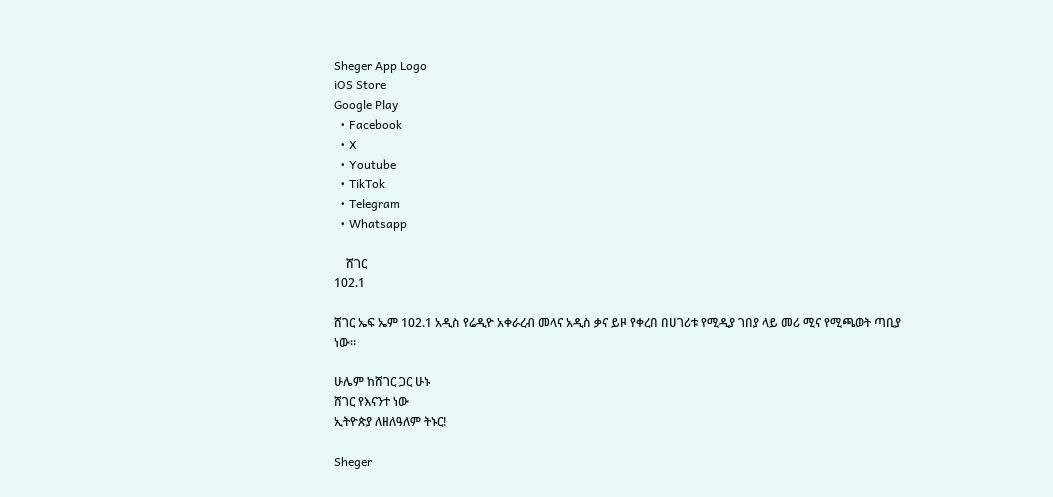Sheger App Logo
iOS Store
Google Play
  • Facebook
  • X
  • Youtube
  • TikTok
  • Telegram
  • Whatsapp

    ሸገር
102.1

ሸገር ኤፍ ኤም 102.1 አዲስ የሬዲዮ አቀራረብ መላና አዲስ ቃና ይዞ የቀረበ በሀገሪቱ የሚዲያ ገበያ ላይ መሪ ሚና የሚጫወት ጣቢያ ነው፡፡

ሁሌም ከሸገር ጋር ሁኑ
ሸገር የእናንተ ነው
ኢትዮጵያ ለዘለዓለም ትኑር!

Sheger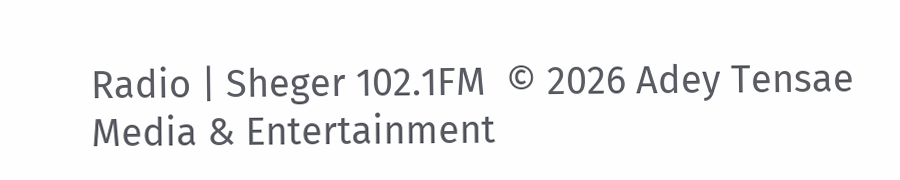Radio | Sheger 102.1FM  © 2026 Adey Tensae Media & Entertainment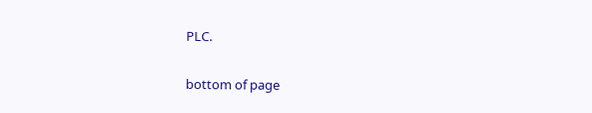PLC.

bottom of page